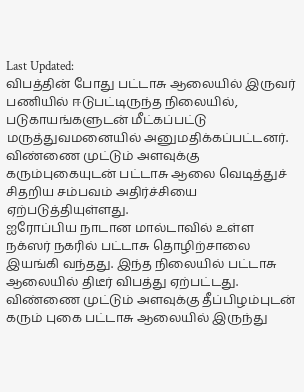Last Updated:
விபத்தின் போது பட்டாசு ஆலையில் இருவர் பணியில் ஈடுபட்டிருந்த நிலையில், படுகாயங்களுடன் மீட்கப்பட்டு மருத்துவமனையில் அனுமதிக்கப்பட்டனர்.
விண்ணை முட்டும் அளவுக்கு கரும்புகையுடன் பட்டாசு ஆலை வெடித்துச் சிதறிய சம்பவம் அதிர்ச்சியை ஏற்படுத்தியுள்ளது.
ஐரோப்பிய நாடான மால்டாவில் உள்ள நக்ஸர் நகரில் பட்டாசு தொழிற்சாலை இயங்கி வந்தது. இந்த நிலையில் பட்டாசு ஆலையில் திடீர் விபத்து ஏற்பட்டது. விண்ணை முட்டும் அளவுக்கு தீப்பிழம்புடன் கரும் புகை பட்டாசு ஆலையில் இருந்து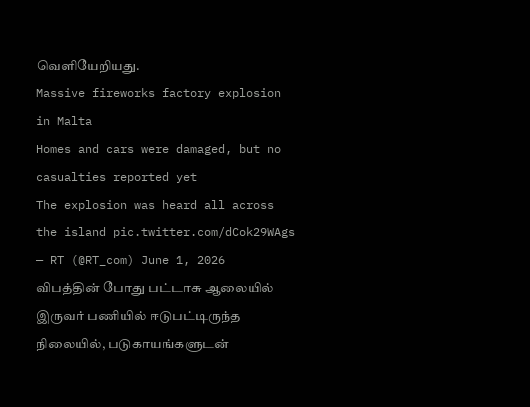வெளியேறியது.
Massive fireworks factory explosion in Malta
Homes and cars were damaged, but no casualties reported yet
The explosion was heard all across the island pic.twitter.com/dCok29WAgs
— RT (@RT_com) June 1, 2026
விபத்தின் போது பட்டாசு ஆலையில் இருவர் பணியில் ஈடுபட்டிருந்த நிலையில், படுகாயங்களுடன்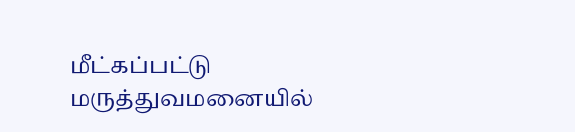மீட்கப்பட்டு மருத்துவமனையில்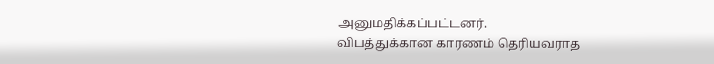அனுமதிக்கப்பட்டனர்.
விபத்துக்கான காரணம் தெரியவராத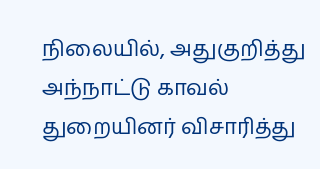நிலையில், அதுகுறித்து அந்நாட்டு காவல் துறையினர் விசாரித்து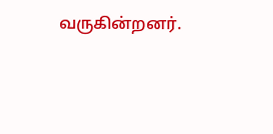வருகின்றனர்.